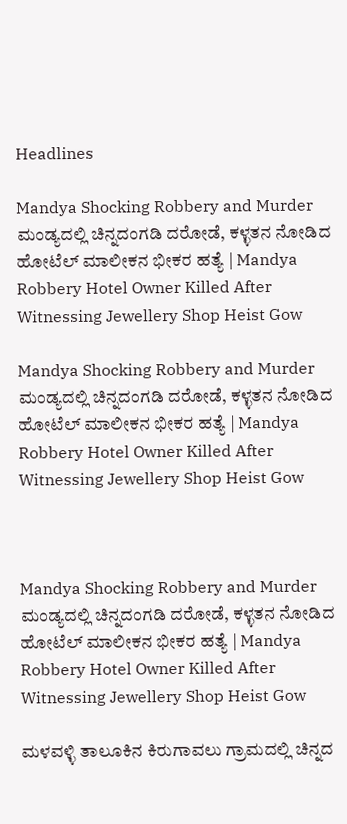Headlines

Mandya Shocking Robbery and Murder ಮಂಡ್ಯದಲ್ಲಿ ಚಿನ್ನದಂಗಡಿ ದರೋಡೆ, ಕಳ್ಳತನ ನೋಡಿದ ಹೋಟೆಲ್ ಮಾಲೀಕನ ಭೀಕರ ಹತ್ಯೆ | Mandya Robbery Hotel Owner Killed After Witnessing Jewellery Shop Heist Gow

Mandya Shocking Robbery and Murder ಮಂಡ್ಯದಲ್ಲಿ ಚಿನ್ನದಂಗಡಿ ದರೋಡೆ, ಕಳ್ಳತನ ನೋಡಿದ ಹೋಟೆಲ್ ಮಾಲೀಕನ ಭೀಕರ ಹತ್ಯೆ | Mandya Robbery Hotel Owner Killed After Witnessing Jewellery Shop Heist Gow



Mandya Shocking Robbery and Murder ಮಂಡ್ಯದಲ್ಲಿ ಚಿನ್ನದಂಗಡಿ ದರೋಡೆ, ಕಳ್ಳತನ ನೋಡಿದ ಹೋಟೆಲ್ ಮಾಲೀಕನ ಭೀಕರ ಹತ್ಯೆ | Mandya Robbery Hotel Owner Killed After Witnessing Jewellery Shop Heist Gow

ಮಳವಳ್ಳಿ ತಾಲೂಕಿನ ಕಿರುಗಾವಲು ಗ್ರಾಮದಲ್ಲಿ ಚಿನ್ನದ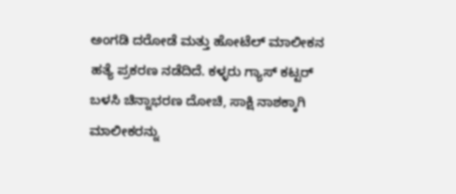ಅಂಗಡಿ ದರೋಡೆ ಮತ್ತು ಹೋಟೆಲ್ ಮಾಲೀಕನ ಹತ್ಯೆ ಪ್ರಕರಣ ನಡೆದಿದೆ. ಕಳ್ಳರು ಗ್ಯಾಸ್ ಕಟ್ಟರ್ ಬಳಸಿ ಚಿನ್ನಾಭರಣ ದೋಚಿ, ಸಾಕ್ಷಿ ನಾಶಕ್ಕಾಗಿ ಮಾಲೀಕರನ್ನು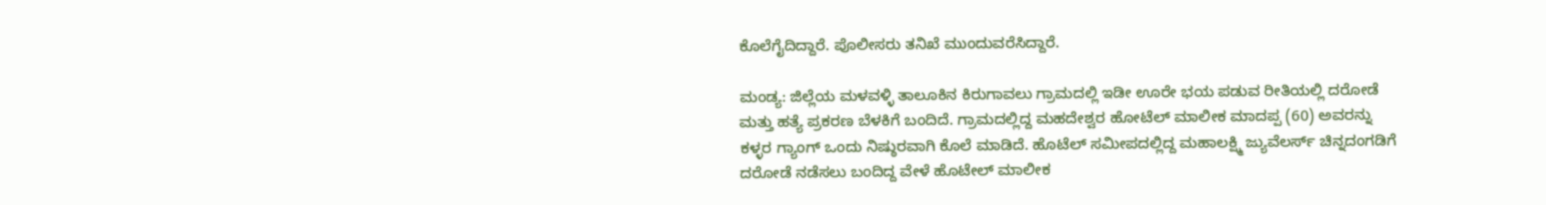ಕೊಲೆಗೈದಿದ್ದಾರೆ. ಪೊಲೀಸರು ತನಿಖೆ ಮುಂದುವರೆಸಿದ್ದಾರೆ.

ಮಂಡ್ಯ: ಜಿಲ್ಲೆಯ ಮಳವಳ್ಳಿ ತಾಲೂಕಿನ ಕಿರುಗಾವಲು ಗ್ರಾಮದಲ್ಲಿ ಇಡೀ ಊರೇ ಭಯ ಪಡುವ ರೀತಿಯಲ್ಲಿ ದರೋಡೆ ಮತ್ತು ಹತ್ಯೆ ಪ್ರಕರಣ ಬೆಳಕಿಗೆ ಬಂದಿದೆ. ಗ್ರಾಮದಲ್ಲಿದ್ದ ಮಹದೇಶ್ವರ ಹೋಟೆಲ್ ಮಾಲೀಕ ಮಾದಪ್ಪ (60) ಅವರನ್ನು ಕಳ್ಳರ ಗ್ಯಾಂಗ್ ಒಂದು ನಿಷ್ಠುರವಾಗಿ ಕೊಲೆ ಮಾಡಿದೆ. ಹೊಟೆಲ್ ಸಮೀಪದಲ್ಲಿದ್ದ ಮಹಾಲಕ್ಷ್ಮಿ ಜ್ಯುವೆಲರ್ಸ್ ಚಿನ್ನದಂಗಡಿಗೆ ದರೋಡೆ ನಡೆಸಲು ಬಂದಿದ್ದ ವೇಳೆ ಹೊಟೇಲ್ ಮಾಲೀಕ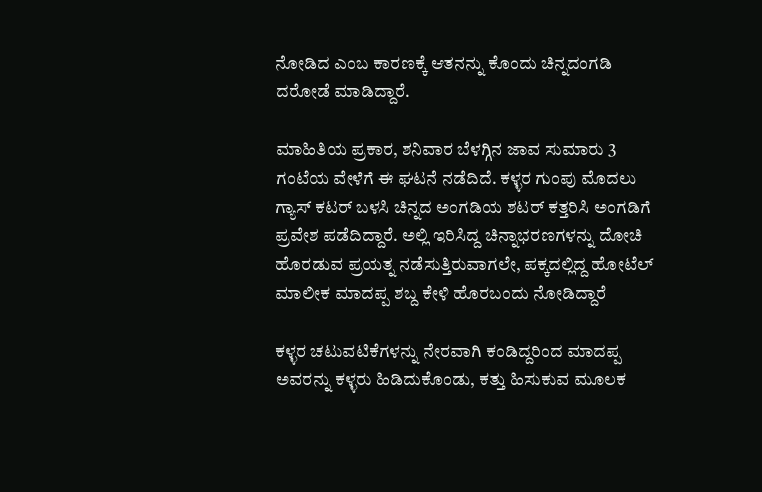ನೋಡಿದ ಎಂಬ ಕಾರಣಕ್ಕೆ ಆತನನ್ನು ಕೊಂದು ಚಿನ್ನದಂಗಡಿ ದರೋಡೆ ಮಾಡಿದ್ದಾರೆ.

ಮಾಹಿತಿಯ ಪ್ರಕಾರ, ಶನಿವಾರ ಬೆಳಗ್ಗಿನ ಜಾವ ಸುಮಾರು 3 ಗಂಟೆಯ ವೇಳೆಗೆ ಈ ಘಟನೆ ನಡೆದಿದೆ. ಕಳ್ಳರ ಗುಂಪು ಮೊದಲು ಗ್ಯಾಸ್ ಕಟರ್ ಬಳಸಿ ಚಿನ್ನದ ಅಂಗಡಿಯ ಶಟರ್ ಕತ್ತರಿಸಿ ಅಂಗಡಿಗೆ ಪ್ರವೇಶ ಪಡೆದಿದ್ದಾರೆ. ಅಲ್ಲಿ ಇರಿಸಿದ್ದ ಚಿನ್ನಾಭರಣಗಳನ್ನು ದೋಚಿ ಹೊರಡುವ ಪ್ರಯತ್ನ ನಡೆಸುತ್ತಿರುವಾಗಲೇ, ಪಕ್ಕದಲ್ಲಿದ್ದ ಹೋಟೆಲ್ ಮಾಲೀಕ ಮಾದಪ್ಪ ಶಬ್ದ ಕೇಳಿ ಹೊರಬಂದು ನೋಡಿದ್ದಾರೆ

ಕಳ್ಳರ ಚಟುವಟಿಕೆಗಳನ್ನು ನೇರವಾಗಿ ಕಂಡಿದ್ದರಿಂದ ಮಾದಪ್ಪ ಅವರನ್ನು ಕಳ್ಳರು ಹಿಡಿದುಕೊಂಡು, ಕತ್ತು ಹಿಸುಕುವ ಮೂಲಕ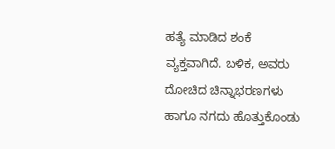ಹತ್ಯೆ ಮಾಡಿದ ಶಂಕೆ ವ್ಯಕ್ತವಾಗಿದೆ. ಬಳಿಕ, ಅವರು ದೋಚಿದ ಚಿನ್ನಾಭರಣಗಳು ಹಾಗೂ ನಗದು ಹೊತ್ತುಕೊಂಡು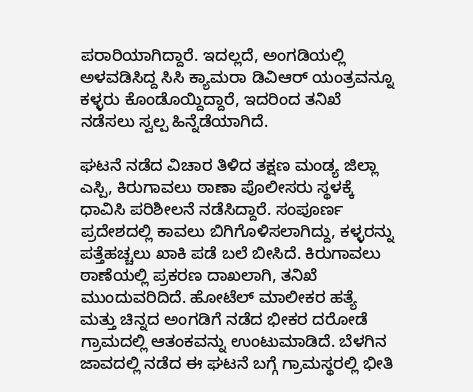ಪರಾರಿಯಾಗಿದ್ದಾರೆ. ಇದಲ್ಲದೆ, ಅಂಗಡಿಯಲ್ಲಿ ಅಳವಡಿಸಿದ್ದ ಸಿಸಿ ಕ್ಯಾಮರಾ ಡಿವಿಆರ್ ಯಂತ್ರವನ್ನೂ ಕಳ್ಳರು ಕೊಂಡೊಯ್ದಿದ್ದಾರೆ, ಇದರಿಂದ ತನಿಖೆ ನಡೆಸಲು ಸ್ವಲ್ಪ ಹಿನ್ನೆಡೆಯಾಗಿದೆ.

ಘಟನೆ ನಡೆದ ವಿಚಾರ ತಿಳಿದ ತಕ್ಷಣ ಮಂಡ್ಯ ಜಿಲ್ಲಾ ಎಸ್ಪಿ, ಕಿರುಗಾವಲು ಠಾಣಾ ಪೊಲೀಸರು ಸ್ಥಳಕ್ಕೆ ಧಾವಿಸಿ ಪರಿಶೀಲನೆ ನಡೆಸಿದ್ದಾರೆ. ಸಂಪೂರ್ಣ ಪ್ರದೇಶದಲ್ಲಿ ಕಾವಲು ಬಿಗಿಗೊಳಿಸಲಾಗಿದ್ದು, ಕಳ್ಳರನ್ನು ಪತ್ತೆಹಚ್ಚಲು ಖಾಕಿ ಪಡೆ ಬಲೆ ಬೀಸಿದೆ. ಕಿರುಗಾವಲು ಠಾಣೆಯಲ್ಲಿ ಪ್ರಕರಣ ದಾಖಲಾಗಿ, ತನಿಖೆ ಮುಂದುವರಿದಿದೆ. ಹೋಟೆಲ್ ಮಾಲೀಕರ ಹತ್ಯೆ ಮತ್ತು ಚಿನ್ನದ ಅಂಗಡಿಗೆ ನಡೆದ ಭೀಕರ ದರೋಡೆ ಗ್ರಾಮದಲ್ಲಿ ಆತಂಕವನ್ನು ಉಂಟುಮಾಡಿದೆ. ಬೆಳಗಿನ ಜಾವದಲ್ಲಿ ನಡೆದ ಈ ಘಟನೆ ಬಗ್ಗೆ ಗ್ರಾಮಸ್ಥರಲ್ಲಿ ಭೀತಿ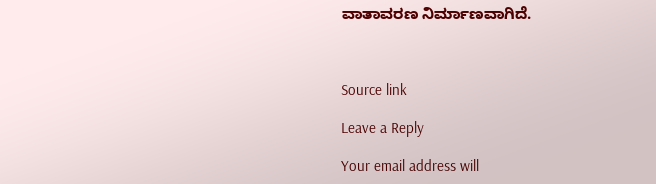ವಾತಾವರಣ ನಿರ್ಮಾಣವಾಗಿದೆ.



Source link

Leave a Reply

Your email address will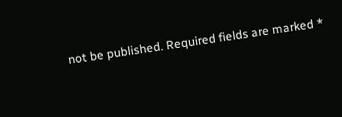not be published. Required fields are marked *